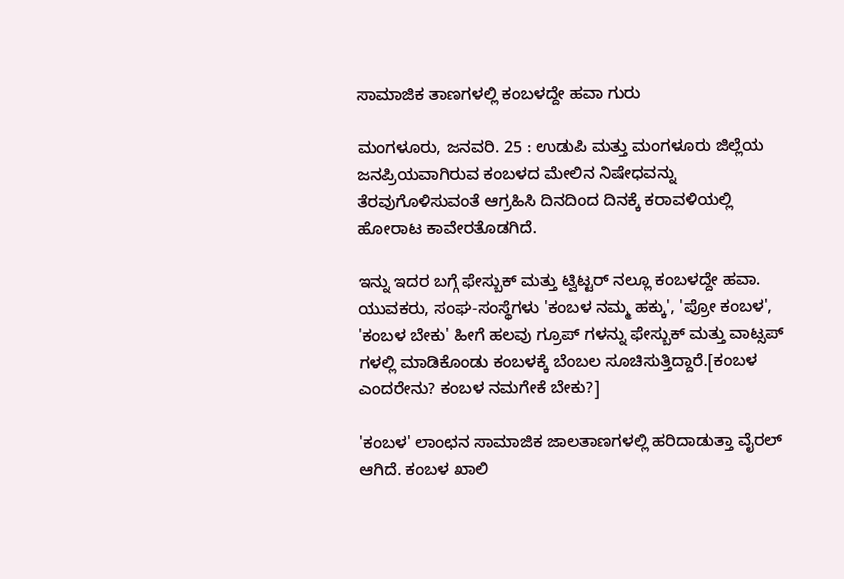ಸಾಮಾಜಿಕ ತಾಣಗಳಲ್ಲಿ ಕಂಬಳದ್ದೇ ಹವಾ ಗುರು

ಮಂಗಳೂರು, ಜನವರಿ. 25 : ಉಡುಪಿ ಮತ್ತು ಮಂಗಳೂರು ಜಿಲ್ಲೆಯ ಜನಪ್ರಿಯವಾಗಿರುವ ಕಂಬಳದ ಮೇಲಿನ ನಿಷೇಧವನ್ನು ತೆರವುಗೊಳಿಸುವಂತೆ ಆಗ್ರಹಿಸಿ ದಿನದಿಂದ ದಿನಕ್ಕೆ ಕರಾವಳಿಯಲ್ಲಿ ಹೋರಾಟ ಕಾವೇರತೊಡಗಿದೆ.

ಇನ್ನು ಇದರ ಬಗ್ಗೆ ಫೇಸ್ಬುಕ್ ಮತ್ತು ಟ್ವಿಟ್ಟರ್ ನಲ್ಲೂ ಕಂಬಳದ್ದೇ ಹವಾ. ಯುವಕರು, ಸಂಘ-ಸಂಸ್ಥೆಗಳು 'ಕಂಬಳ ನಮ್ಮ ಹಕ್ಕು', 'ಪ್ರೋ ಕಂಬಳ', 'ಕಂಬಳ ಬೇಕು' ಹೀಗೆ ಹಲವು ಗ್ರೂಪ್ ಗಳನ್ನು ಫೇಸ್ಬುಕ್ ಮತ್ತು ವಾಟ್ಸಪ್ ಗಳಲ್ಲಿ ಮಾಡಿಕೊಂಡು ಕಂಬಳಕ್ಕೆ ಬೆಂಬಲ ಸೂಚಿಸುತ್ತಿದ್ದಾರೆ.[ಕಂಬಳ ಎಂದರೇನು? ಕಂಬಳ ನಮಗೇಕೆ ಬೇಕು?]

'ಕಂಬಳ' ಲಾಂಛನ ಸಾಮಾಜಿಕ ಜಾಲತಾಣಗಳಲ್ಲಿ ಹರಿದಾಡುತ್ತಾ ವೈರಲ್ ಆಗಿದೆ. ಕಂಬಳ ಖಾಲಿ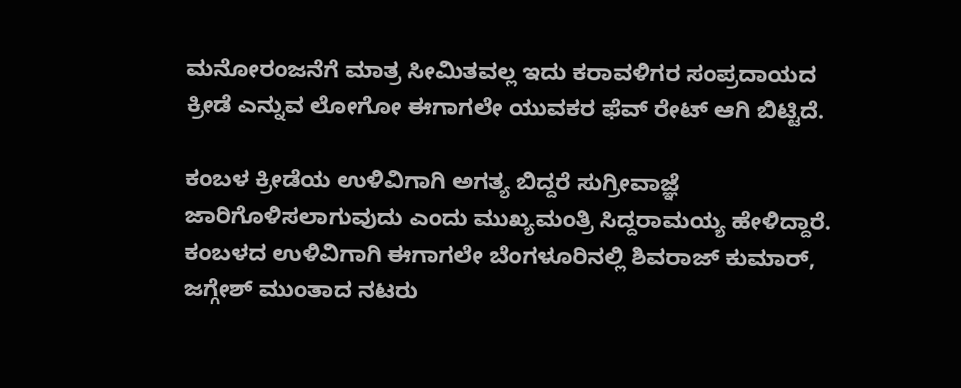ಮನೋರಂಜನೆಗೆ ಮಾತ್ರ ಸೀಮಿತವಲ್ಲ ಇದು ಕರಾವಳಿಗರ ಸಂಪ್ರದಾಯದ ಕ್ರೀಡೆ ಎನ್ನುವ ಲೋಗೋ ಈಗಾಗಲೇ ಯುವಕರ ಫೆವ್ ರೇಟ್ ಆಗಿ ಬಿಟ್ಟಿದೆ.

ಕಂಬಳ ಕ್ರೀಡೆಯ ಉಳಿವಿಗಾಗಿ ಅಗತ್ಯ ಬಿದ್ದರೆ ಸುಗ್ರೀವಾಜ್ಞೆ ಜಾರಿಗೊಳಿಸಲಾಗುವುದು ಎಂದು ಮುಖ್ಯಮಂತ್ರಿ ಸಿದ್ದರಾಮಯ್ಯ ಹೇಳಿದ್ದಾರೆ. ಕಂಬಳದ ಉಳಿವಿಗಾಗಿ ಈಗಾಗಲೇ ಬೆಂಗಳೂರಿನಲ್ಲಿ ಶಿವರಾಜ್ ಕುಮಾರ್, ಜಗ್ಗೇಶ್ ಮುಂತಾದ ನಟರು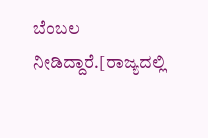ಬೆಂಬಲ ನೀಡಿದ್ದಾರೆ.[ರಾಜ್ಯದಲ್ಲಿ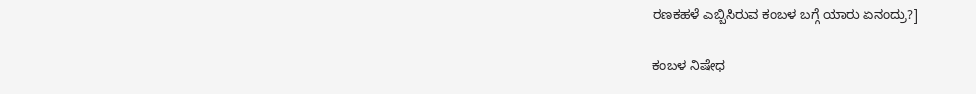ರಣಕಹಳೆ ಎಬ್ಬಿಸಿರುವ ಕಂಬಳ ಬಗ್ಗೆ ಯಾರು ಏನಂದ್ರು?]

ಕಂಬಳ ನಿಷೇಧ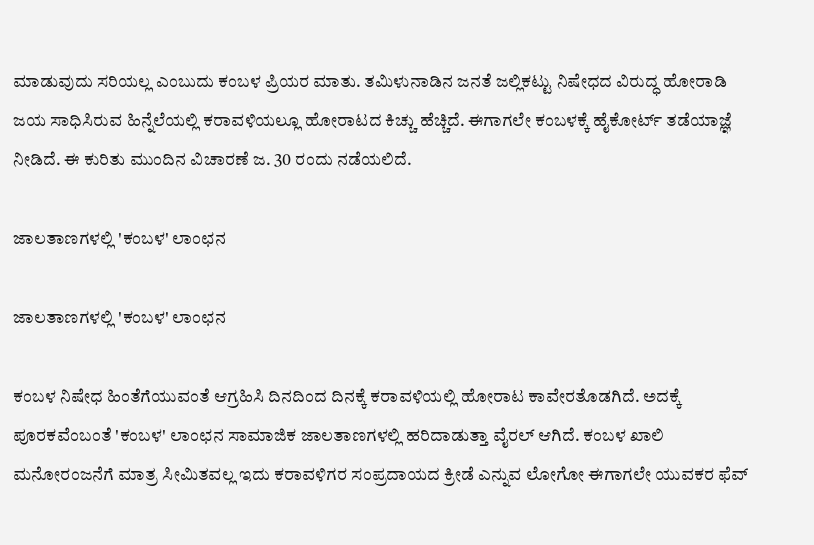ಮಾಡುವುದು ಸರಿಯಲ್ಲ ಎಂಬುದು ಕಂಬಳ ಪ್ರಿಯರ ಮಾತು. ತಮಿಳುನಾಡಿನ ಜನತೆ ಜಲ್ಲಿಕಟ್ಟು ನಿಷೇಧದ ವಿರುದ್ಧ ಹೋರಾಡಿ ಜಯ ಸಾಧಿಸಿರುವ ಹಿನ್ನೆಲೆಯಲ್ಲಿ ಕರಾವಳಿಯಲ್ಲೂ ಹೋರಾಟದ ಕಿಚ್ಚು ಹೆಚ್ಚಿದೆ. ಈಗಾಗಲೇ ಕಂಬಳಕ್ಕೆ ಹೈಕೋರ್ಟ್ ತಡೆಯಾಜ್ಞೆ ನೀಡಿದೆ. ಈ ಕುರಿತು ಮುಂದಿನ ವಿಚಾರಣೆ ಜ. 30 ರಂದು ನಡೆಯಲಿದೆ.

ಜಾಲತಾಣಗಳಲ್ಲಿ 'ಕಂಬಳ' ಲಾಂಛನ

ಜಾಲತಾಣಗಳಲ್ಲಿ 'ಕಂಬಳ' ಲಾಂಛನ

ಕಂಬಳ ನಿಷೇಧ ಹಿಂತೆಗೆಯುವಂತೆ ಆಗ್ರಹಿಸಿ ದಿನದಿಂದ ದಿನಕ್ಕೆ ಕರಾವಳಿಯಲ್ಲಿ ಹೋರಾಟ ಕಾವೇರತೊಡಗಿದೆ. ಅದಕ್ಕೆ ಪೂರಕವೆಂಬಂತೆ 'ಕಂಬಳ' ಲಾಂಛನ ಸಾಮಾಜಿಕ ಜಾಲತಾಣಗಳಲ್ಲಿ ಹರಿದಾಡುತ್ತಾ ವೈರಲ್ ಆಗಿದೆ. ಕಂಬಳ ಖಾಲಿ ಮನೋರಂಜನೆಗೆ ಮಾತ್ರ ಸೀಮಿತವಲ್ಲ ಇದು ಕರಾವಳಿಗರ ಸಂಪ್ರದಾಯದ ಕ್ರೀಡೆ ಎನ್ನುವ ಲೋಗೋ ಈಗಾಗಲೇ ಯುವಕರ ಫೆವ್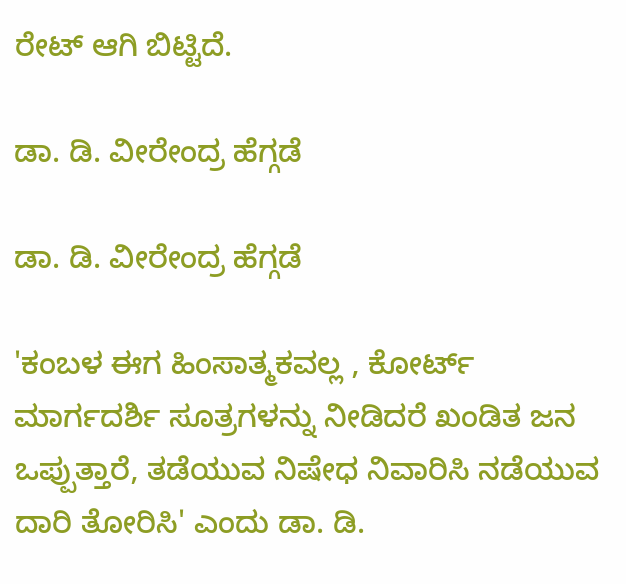ರೇಟ್ ಆಗಿ ಬಿಟ್ಟಿದೆ.

ಡಾ. ಡಿ. ವೀರೇಂದ್ರ ಹೆಗ್ಗಡೆ

ಡಾ. ಡಿ. ವೀರೇಂದ್ರ ಹೆಗ್ಗಡೆ

'ಕಂಬಳ ಈಗ ಹಿಂಸಾತ್ಮಕವಲ್ಲ , ಕೋರ್ಟ್ ಮಾರ್ಗದರ್ಶಿ ಸೂತ್ರಗಳನ್ನು ನೀಡಿದರೆ ಖಂಡಿತ ಜನ ಒಪ್ಪುತ್ತಾರೆ, ತಡೆಯುವ ನಿಷೇಧ ನಿವಾರಿಸಿ ನಡೆಯುವ ದಾರಿ ತೋರಿಸಿ' ಎಂದು ಡಾ. ಡಿ.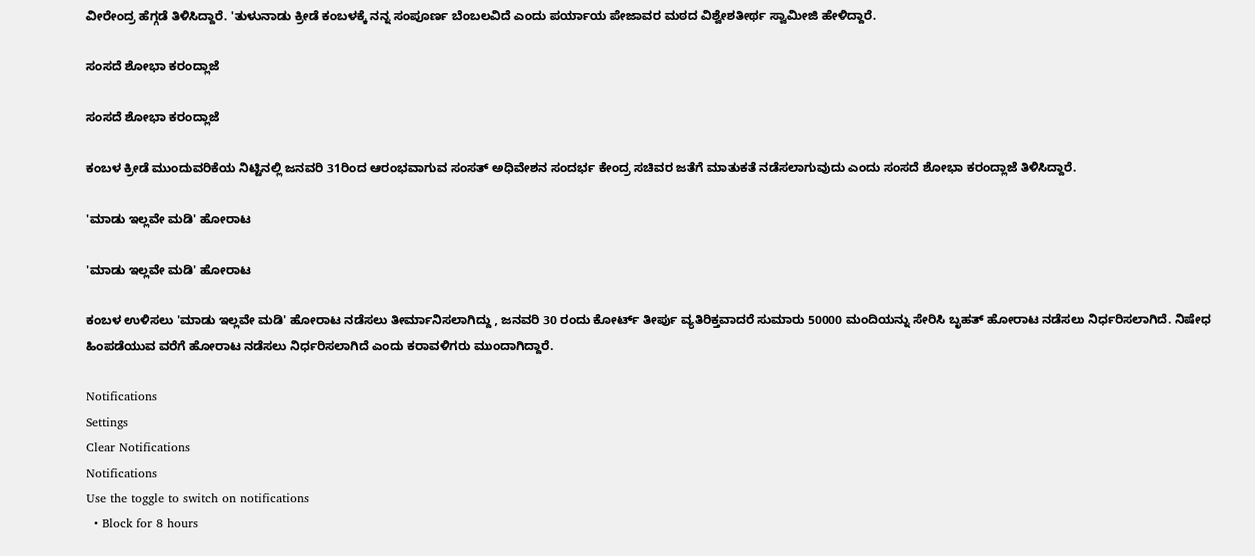ವೀರೇಂದ್ರ ಹೆಗ್ಗಡೆ ತಿಳಿಸಿದ್ದಾರೆ. 'ತುಳುನಾಡು ಕ್ರೀಡೆ ಕಂಬಳಕ್ಕೆ ನನ್ನ ಸಂಪೂರ್ಣ ಬೆಂಬಲವಿದೆ ಎಂದು ಪರ್ಯಾಯ ಪೇಜಾವರ ಮಠದ ವಿಶ್ವೇಶತೀರ್ಥ ಸ್ವಾಮೀಜಿ ಹೇಳಿದ್ದಾರೆ.

ಸಂಸದೆ ಶೋಭಾ ಕರಂದ್ಲಾಜೆ

ಸಂಸದೆ ಶೋಭಾ ಕರಂದ್ಲಾಜೆ

ಕಂಬಳ ಕ್ರೀಡೆ ಮುಂದುವರಿಕೆಯ ನಿಟ್ಟಿನಲ್ಲಿ ಜನವರಿ 31ರಿಂದ ಆರಂಭವಾಗುವ ಸಂಸತ್ ಅಧಿವೇಶನ ಸಂದರ್ಭ ಕೇಂದ್ರ ಸಚಿವರ ಜತೆಗೆ ಮಾತುಕತೆ ನಡೆಸಲಾಗುವುದು ಎಂದು ಸಂಸದೆ ಶೋಭಾ ಕರಂದ್ಲಾಜೆ ತಿಳಿಸಿದ್ದಾರೆ.

'ಮಾಡು ಇಲ್ಲವೇ ಮಡಿ' ಹೋರಾಟ

'ಮಾಡು ಇಲ್ಲವೇ ಮಡಿ' ಹೋರಾಟ

ಕಂಬಳ ಉಳಿಸಲು 'ಮಾಡು ಇಲ್ಲವೇ ಮಡಿ' ಹೋರಾಟ ನಡೆಸಲು ತೀರ್ಮಾನಿಸಲಾಗಿದ್ದು , ಜನವರಿ 30 ರಂದು ಕೋರ್ಟ್ ತೀರ್ಪು ವ್ಯತಿರಿಕ್ತವಾದರೆ ಸುಮಾರು 50000 ಮಂದಿಯನ್ನು ಸೇರಿಸಿ ಬೃಹತ್ ಹೋರಾಟ ನಡೆಸಲು ನಿರ್ಧರಿಸಲಾಗಿದೆ. ನಿಷೇಧ ಹಿಂಪಡೆಯುವ ವರೆಗೆ ಹೋರಾಟ ನಡೆಸಲು ನಿರ್ಧರಿಸಲಾಗಿದೆ ಎಂದು ಕರಾವಳಿಗರು ಮುಂದಾಗಿದ್ದಾರೆ.

Notifications
Settings
Clear Notifications
Notifications
Use the toggle to switch on notifications
  • Block for 8 hours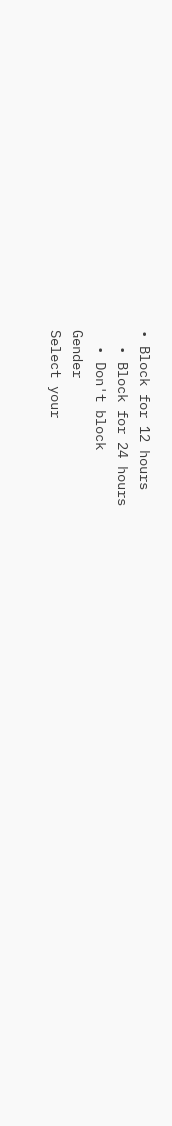• Block for 12 hours
  • Block for 24 hours
  • Don't block
Gender
Select your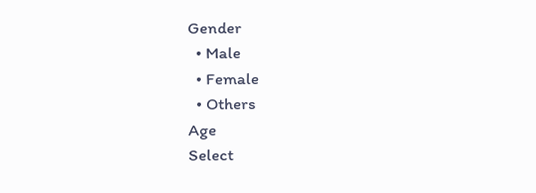Gender
  • Male
  • Female
  • Others
Age
Select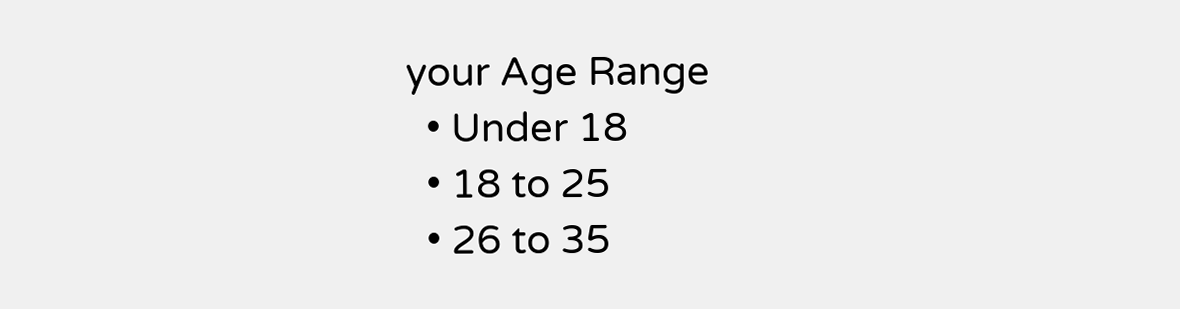your Age Range
  • Under 18
  • 18 to 25
  • 26 to 35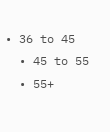• 36 to 45
  • 45 to 55
  • 55+